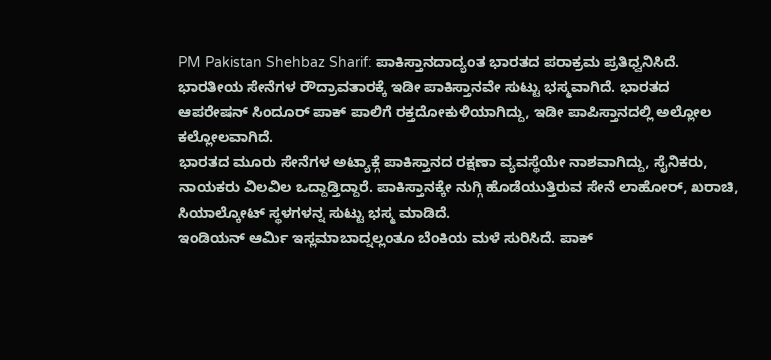PM Pakistan Shehbaz Sharif: ಪಾಕಿಸ್ತಾನದಾದ್ಯಂತ ಭಾರತದ ಪರಾಕ್ರಮ ಪ್ರತಿಧ್ವನಿಸಿದೆ. ಭಾರತೀಯ ಸೇನೆಗಳ ರೌದ್ರಾವತಾರಕ್ಕೆ ಇಡೀ ಪಾಕಿಸ್ತಾನವೇ ಸುಟ್ಟು ಭಸ್ಮವಾಗಿದೆ. ಭಾರತದ ಆಪರೇಷನ್ ಸಿಂದೂರ್ ಪಾಕ್ ಪಾಲಿಗೆ ರಕ್ತದೋಕುಳಿಯಾಗಿದ್ದು, ಇಡೀ ಪಾಪಿಸ್ತಾನದಲ್ಲಿ ಅಲ್ಲೋಲ ಕಲ್ಲೋಲವಾಗಿದೆ.
ಭಾರತದ ಮೂರು ಸೇನೆಗಳ ಅಟ್ಯಾಕ್ಗೆ ಪಾಕಿಸ್ತಾನದ ರಕ್ಷಣಾ ವ್ಯವಸ್ಥೆಯೇ ನಾಶವಾಗಿದ್ದು, ಸೈನಿಕರು, ನಾಯಕರು ವಿಲವಿಲ ಒದ್ದಾಡ್ತಿದ್ದಾರೆ. ಪಾಕಿಸ್ತಾನಕ್ಕೇ ನುಗ್ಗಿ ಹೊಡೆಯುತ್ತಿರುವ ಸೇನೆ ಲಾಹೋರ್, ಖರಾಚಿ, ಸಿಯಾಲ್ಕೋಟ್ ಸ್ಥಳಗಳನ್ನ ಸುಟ್ಟು ಭಸ್ಮ ಮಾಡಿದೆ.
ಇಂಡಿಯನ್ ಆರ್ಮಿ ಇಸ್ಲಮಾಬಾದ್ನಲ್ಲಂತೂ ಬೆಂಕಿಯ ಮಳೆ ಸುರಿಸಿದೆ. ಪಾಕ್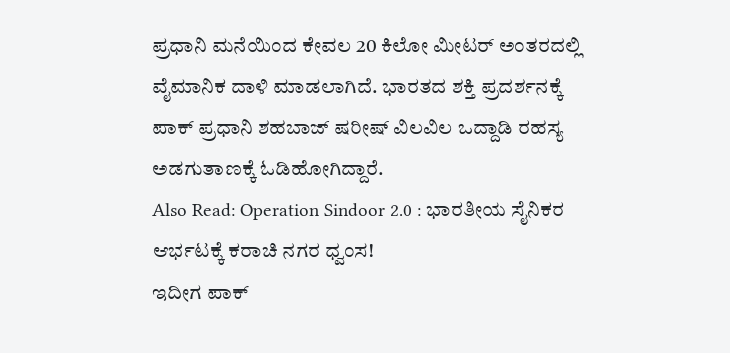ಪ್ರಧಾನಿ ಮನೆಯಿಂದ ಕೇವಲ 20 ಕಿಲೋ ಮೀಟರ್ ಅಂತರದಲ್ಲಿ ವೈಮಾನಿಕ ದಾಳಿ ಮಾಡಲಾಗಿದೆ. ಭಾರತದ ಶಕ್ತಿ ಪ್ರದರ್ಶನಕ್ಕೆ ಪಾಕ್ ಪ್ರಧಾನಿ ಶಹಬಾಜ್ ಷರೀಷ್ ವಿಲವಿಲ ಒದ್ದಾಡಿ ರಹಸ್ಯ ಅಡಗುತಾಣಕ್ಕೆ ಓಡಿಹೋಗಿದ್ದಾರೆ.
Also Read: Operation Sindoor 2.0 : ಭಾರತೀಯ ಸೈನಿಕರ ಆರ್ಭಟಕ್ಕೆ ಕರಾಚಿ ನಗರ ಧ್ವಂಸ!
ಇದೀಗ ಪಾಕ್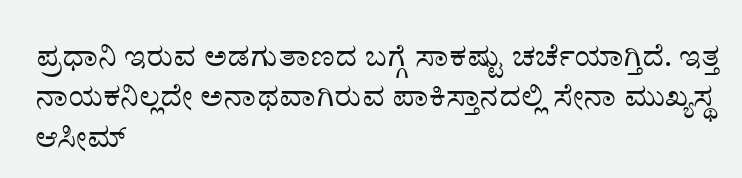ಪ್ರಧಾನಿ ಇರುವ ಅಡಗುತಾಣದ ಬಗ್ಗೆ ಸಾಕಷ್ಟು ಚರ್ಚೆಯಾಗ್ತಿದೆ. ಇತ್ತ ನಾಯಕನಿಲ್ಲದೇ ಅನಾಥವಾಗಿರುವ ಪಾಕಿಸ್ತಾನದಲ್ಲಿ ಸೇನಾ ಮುಖ್ಯಸ್ಥ ಆಸೀಮ್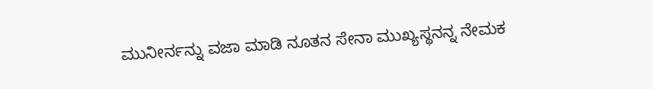ಮುನೀರ್ನನ್ನು ವಜಾ ಮಾಡಿ ನೂತನ ಸೇನಾ ಮುಖ್ಯಸ್ಥನನ್ನ ನೇಮಕ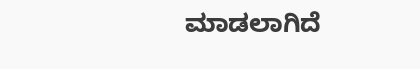ಮಾಡಲಾಗಿದೆ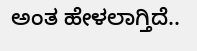ಅಂತ ಹೇಳಲಾಗ್ತಿದೆ..